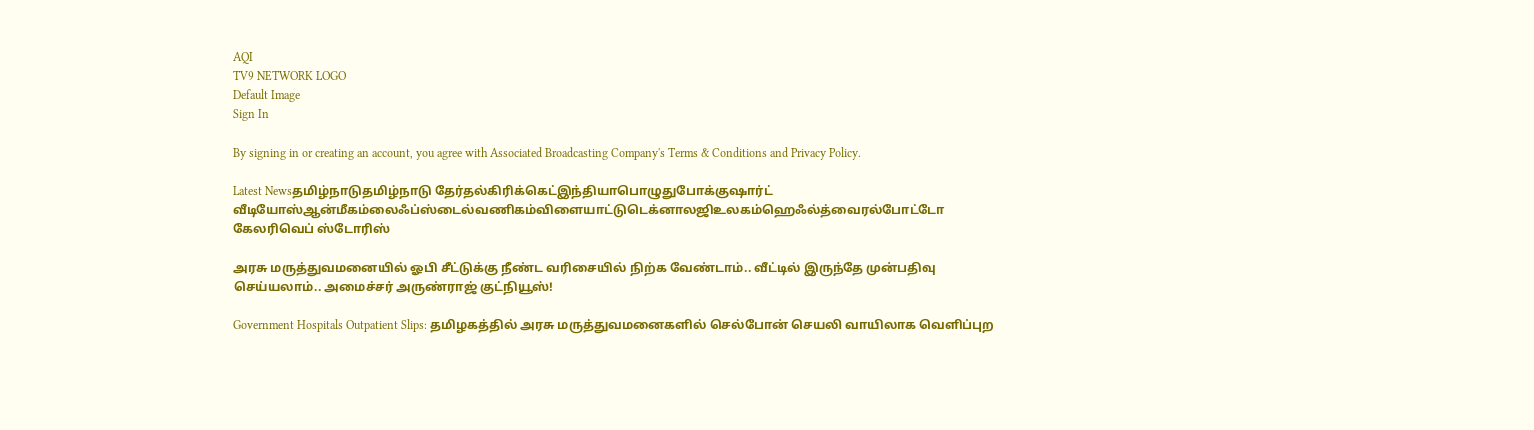AQI
TV9 NETWORK LOGO
Default Image
Sign In

By signing in or creating an account, you agree with Associated Broadcasting Company's Terms & Conditions and Privacy Policy.

Latest Newsதமிழ்நாடுதமிழ்நாடு தேர்தல்கிரிக்கெட்இந்தியாபொழுதுபோக்குஷார்ட் வீடியோஸ்ஆன்மீகம்லைஃப்ஸ்டைல்வணிகம்விளையாட்டுடெக்னாலஜிஉலகம்ஹெஃல்த்வைரல்போட்டோ கேலரிவெப் ஸ்டோரிஸ்

அரசு மருத்துவமனையில் ஓபி சீட்டுக்கு நீண்ட வரிசையில் நிற்க வேண்டாம்.. வீட்டில் இருந்தே முன்பதிவு செய்யலாம்.. அமைச்சர் அருண்ராஜ் குட்நியூஸ்!

Government Hospitals Outpatient Slips: தமிழகத்தில் அரசு மருத்துவமனைகளில் செல்போன் செயலி வாயிலாக வெளிப்புற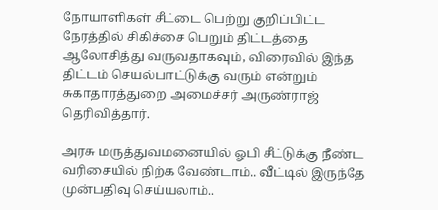நோயாளிகள் சீட்டை பெற்று குறிப்பிட்ட நேரத்தில் சிகிச்சை பெறும் திட்டத்தை ஆலோசித்து வருவதாகவும், விரைவில் இந்த திட்டம் செயல்பாட்டுக்கு வரும் என்றும் சுகாதாரத்துறை அமைச்சர் அருண்ராஜ் தெரிவித்தார்.

அரசு மருத்துவமனையில் ஓபி சீட்டுக்கு நீண்ட வரிசையில் நிற்க வேண்டாம்.. வீட்டில் இருந்தே முன்பதிவு செய்யலாம்..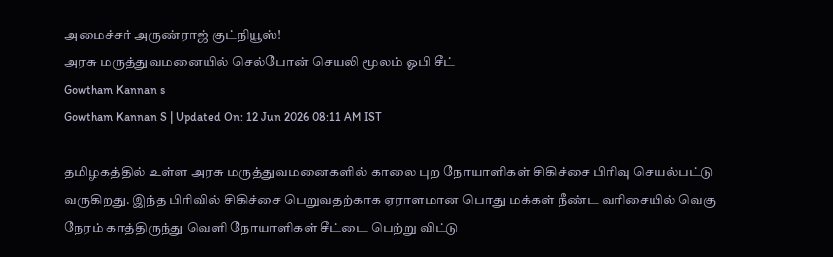அமைச்சர் அருண்ராஜ் குட்நியூஸ்!
அரசு மருத்துவமனையில் செல்போன் செயலி மூலம் ஓபி சீட்
Gowtham Kannan s
Gowtham Kannan S | Updated On: 12 Jun 2026 08:11 AM IST

தமிழகத்தில் உள்ள அரசு மருத்துவமனைகளில் காலை புற நோயாளிகள் சிகிச்சை பிரிவு செயல்பட்டு வருகிறது. இந்த பிரிவில் சிகிச்சை பெறுவதற்காக ஏராளமான பொது மக்கள் நீண்ட வரிசையில் வெகு நேரம் காத்திருந்து வெளி நோயாளிகள் சீட்டை பெற்று விட்டு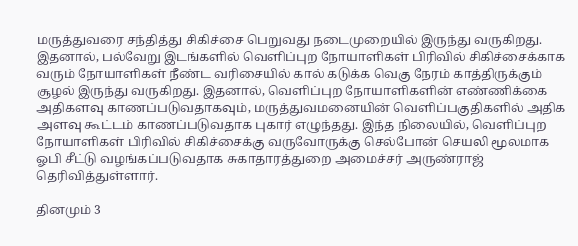மருத்துவரை சந்தித்து சிகிச்சை பெறுவது நடைமுறையில் இருந்து வருகிறது. இதனால், பல்வேறு இடங்களில் வெளிப்புற நோயாளிகள் பிரிவில் சிகிச்சைக்காக வரும் நோயாளிகள் நீண்ட வரிசையில் கால் கடுக்க வெகு நேரம் காத்திருக்கும் சூழல் இருந்து வருகிறது. இதனால், வெளிப்புற நோயாளிகளின் எண்ணிக்கை அதிகளவு காணப்படுவதாகவும், மருத்துவமனையின் வெளிப்பகுதிகளில் அதிக அளவு கூட்டம் காணப்படுவதாக புகார் எழுந்தது. இந்த நிலையில், வெளிப்புற நோயாளிகள் பிரிவில் சிகிச்சைக்கு வருவோருக்கு செல்போன் செயலி மூலமாக ஓபி சீட்டு வழங்கப்படுவதாக சுகாதாரத்துறை அமைச்சர் அருண்ராஜ் தெரிவித்துள்ளார்.

தினமும் 3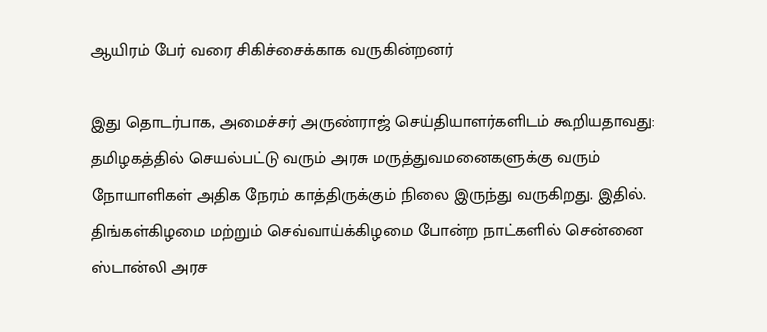ஆயிரம் பேர் வரை சிகிச்சைக்காக வருகின்றனர்

இது தொடர்பாக, அமைச்சர் அருண்ராஜ் செய்தியாளர்களிடம் கூறியதாவது: தமிழகத்தில் செயல்பட்டு வரும் அரசு மருத்துவமனைகளுக்கு வரும் நோயாளிகள் அதிக நேரம் காத்திருக்கும் நிலை இருந்து வருகிறது. இதில். திங்கள்கிழமை மற்றும் செவ்வாய்க்கிழமை போன்ற நாட்களில் சென்னை ஸ்டான்லி அரச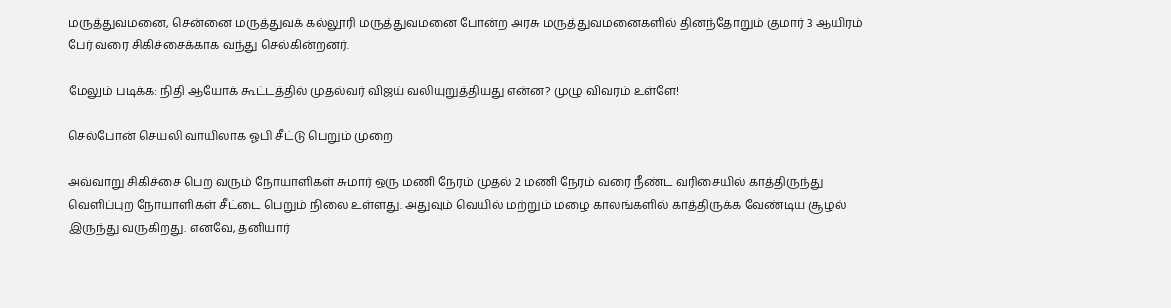மருத்துவமனை, சென்னை மருத்துவக் கல்லூரி மருத்துவமனை போன்ற அரசு மருத்துவமனைகளில் தினந்தோறும் குமார் 3 ஆயிரம் பேர் வரை சிகிச்சைக்காக வந்து செல்கின்றனர்.

மேலும் படிக்க: நிதி ஆயோக் கூட்டத்தில் முதல்வர் விஜய் வலியுறுத்தியது என்ன? முழு விவரம் உள்ளே!

செல்போன் செயலி வாயிலாக ஓபி சீட்டு பெறும் முறை

அவ்வாறு சிகிச்சை பெற வரும் நோயாளிகள் சுமார் ஒரு மணி நேரம் முதல் 2 மணி நேரம் வரை நீண்ட வரிசையில் காத்திருந்து வெளிப்புற நோயாளிகள் சீட்டை பெறும் நிலை உள்ளது. அதுவும் வெயில் மற்றும் மழை காலங்களில் காத்திருக்க வேண்டிய சூழல் இருந்து வருகிறது. எனவே, தனியார்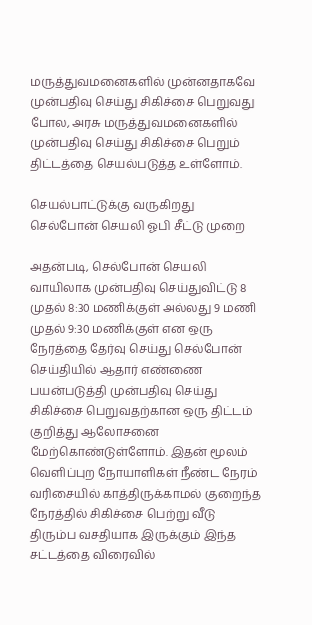மருத்துவமனைகளில் முன்னதாகவே முன்பதிவு செய்து சிகிச்சை பெறுவது போல, அரசு மருத்துவமனைகளில் முன்பதிவு செய்து சிகிச்சை பெறும் திட்டத்தை செயல்படுத்த உள்ளோம்.

செயல்பாட்டுக்கு வருகிறது செல்போன் செயலி ஓபி சீட்டு முறை

அதன்படி, செல்போன் செயலி வாயிலாக முன்பதிவு செய்துவிட்டு 8 முதல் 8:30 மணிக்குள் அல்லது 9 மணி முதல் 9:30 மணிக்குள் என ஒரு நேரத்தை தேர்வு செய்து செல்போன் செய்தியில் ஆதார் எண்ணை பயன்படுத்தி முன்பதிவு செய்து சிகிச்சை பெறுவதற்கான ஒரு திட்டம் குறித்து ஆலோசனை மேற்கொண்டுள்ளோம். இதன் மூலம் வெளிப்புற நோயாளிகள் நீண்ட நேரம் வரிசையில் காத்திருக்காமல் குறைந்த நேரத்தில் சிகிச்சை பெற்று வீடு திரும்ப வசதியாக இருக்கும் இந்த சட்டத்தை விரைவில்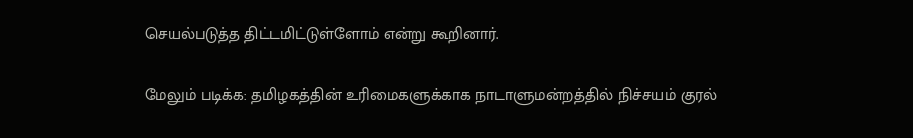செயல்படுத்த திட்டமிட்டுள்ளோம் என்று கூறினார்.

மேலும் படிக்க: தமிழகத்தின் உரிமைகளுக்காக நாடாளுமன்றத்தில் நிச்சயம் குரல்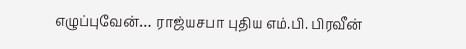எழுப்புவேன்… ராஜ்யசபா புதிய எம்.பி. பிரவீன்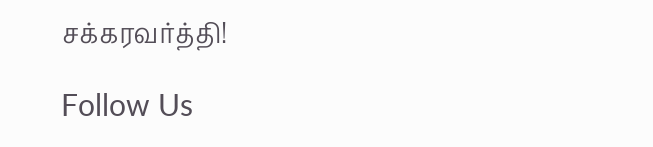சக்கரவர்த்தி!

Follow Us